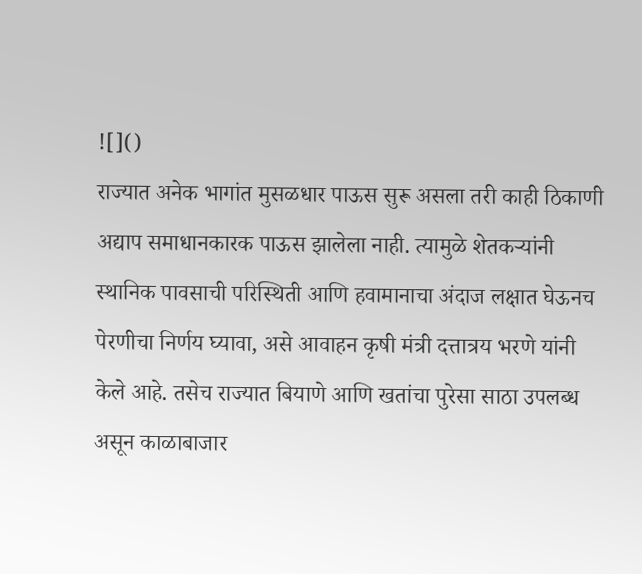![]()
राज्यात अनेक भागांत मुसळधार पाऊस सुरू असला तरी काही ठिकाणी अद्याप समाधानकारक पाऊस झालेला नाही. त्यामुळे शेतकऱ्यांनी स्थानिक पावसाची परिस्थिती आणि हवामानाचा अंदाज लक्षात घेऊनच पेरणीचा निर्णय घ्यावा, असे आवाहन कृषी मंत्री दत्तात्रय भरणे यांनी केले आहे. तसेच राज्यात बियाणे आणि खतांचा पुरेसा साठा उपलब्ध असून काळाबाजार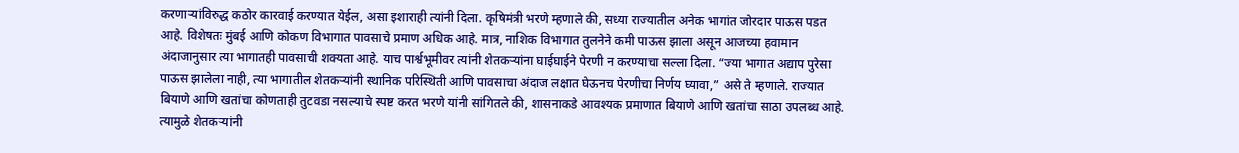करणाऱ्यांविरुद्ध कठोर कारवाई करण्यात येईल, असा इशाराही त्यांनी दिला. कृषिमंत्री भरणे म्हणाले की, सध्या राज्यातील अनेक भागांत जोरदार पाऊस पडत आहे. विशेषतः मुंबई आणि कोकण विभागात पावसाचे प्रमाण अधिक आहे. मात्र, नाशिक विभागात तुलनेने कमी पाऊस झाला असून आजच्या हवामान अंदाजानुसार त्या भागातही पावसाची शक्यता आहे. याच पार्श्वभूमीवर त्यांनी शेतकऱ्यांना घाईघाईने पेरणी न करण्याचा सल्ला दिला. “ज्या भागात अद्याप पुरेसा पाऊस झालेला नाही, त्या भागातील शेतकऱ्यांनी स्थानिक परिस्थिती आणि पावसाचा अंदाज लक्षात घेऊनच पेरणीचा निर्णय घ्यावा,” असे ते म्हणाले. राज्यात बियाणे आणि खतांचा कोणताही तुटवडा नसल्याचे स्पष्ट करत भरणे यांनी सांगितले की, शासनाकडे आवश्यक प्रमाणात बियाणे आणि खतांचा साठा उपलब्ध आहे. त्यामुळे शेतकऱ्यांनी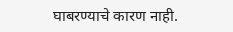घाबरण्याचे कारण नाही.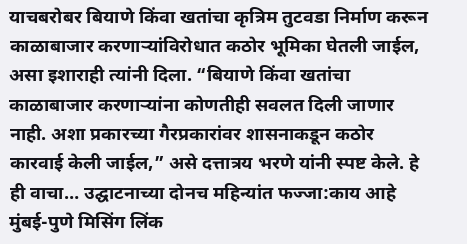याचबरोबर बियाणे किंवा खतांचा कृत्रिम तुटवडा निर्माण करून काळाबाजार करणाऱ्यांविरोधात कठोर भूमिका घेतली जाईल, असा इशाराही त्यांनी दिला. “बियाणे किंवा खतांचा काळाबाजार करणाऱ्यांना कोणतीही सवलत दिली जाणार नाही. अशा प्रकारच्या गैरप्रकारांवर शासनाकडून कठोर कारवाई केली जाईल,” असे दत्तात्रय भरणे यांनी स्पष्ट केले. हे ही वाचा… उद्घाटनाच्या दोनच महिन्यांत फज्जा:काय आहे मुंबई-पुणे मिसिंग लिंक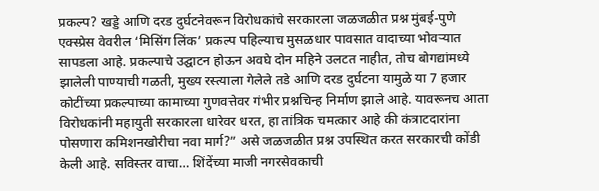प्रकल्प? खड्डे आणि दरड दुर्घटनेवरून विरोधकांचे सरकारला जळजळीत प्रश्न मुंबई-पुणे एक्स्प्रेस वेवरील ‘मिसिंग लिंक’ प्रकल्प पहिल्याच मुसळधार पावसात वादाच्या भोवऱ्यात सापडला आहे. प्रकल्पाचे उद्घाटन होऊन अवघे दोन महिने उलटत नाहीत, तोच बोगद्यांमध्ये झालेली पाण्याची गळती, मुख्य रस्त्याला गेलेले तडे आणि दरड दुर्घटना यामुळे या 7 हजार कोटींच्या प्रकल्पाच्या कामाच्या गुणवत्तेवर गंभीर प्रश्नचिन्ह निर्माण झाले आहे. यावरूनच आता विरोधकांनी महायुती सरकारला धारेवर धरत, हा तांत्रिक चमत्कार आहे की कंत्राटदारांना पोसणारा कमिशनखोरीचा नवा मार्ग?” असे जळजळीत प्रश्न उपस्थित करत सरकारची कोंडी केली आहे. सविस्तर वाचा… शिंदेंच्या माजी नगरसेवकाची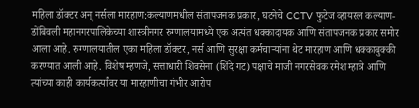महिला डॉक्टर अन् नर्सला मारहाण:कल्याणमधील संतापजनक प्रकार, घटनेचे CCTV फुटेज व्हायरल कल्याण-डोंबिवली महानगरपालिकेच्या शास्त्रीनगर रुग्णालयामध्ये एक अत्यंत धक्कादायक आणि संतापजनक प्रकार समोर आला आहे. रुग्णालयातील एका महिला डॉक्टर, नर्स आणि सुरक्षा कर्मचाऱ्यांना थेट मारहाण आणि धक्काबुक्की करण्यात आली आहे. विशेष म्हणजे, सत्ताधारी शिवसेना (शिंदे गट) पक्षाचे माजी नगरसेवक रमेश म्हात्रे आणि त्यांच्या काही कार्यकर्त्यांवर या मारहाणीचा गंभीर आरोप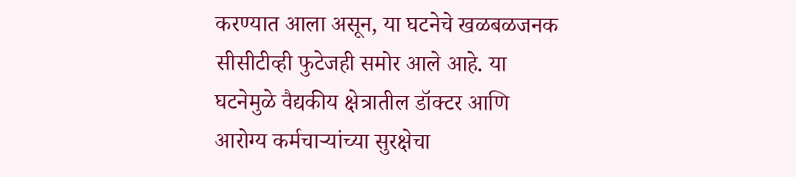करण्यात आला असून, या घटनेचे खळबळजनक सीसीटीव्ही फुटेजही समोर आले आहे. या घटनेमुळे वैद्यकीय क्षेत्रातील डॉक्टर आणि आरोग्य कर्मचाऱ्यांच्या सुरक्षेचा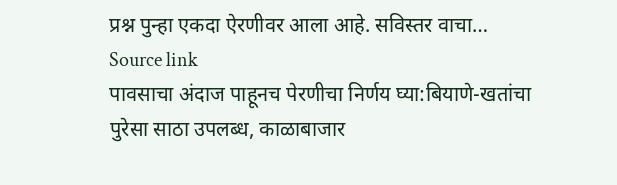प्रश्न पुन्हा एकदा ऐरणीवर आला आहे. सविस्तर वाचा…
Source link
पावसाचा अंदाज पाहूनच पेरणीचा निर्णय घ्या:बियाणे-खतांचा पुरेसा साठा उपलब्ध, काळाबाजार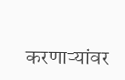करणाऱ्यांवर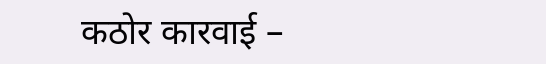कठोर कारवाई –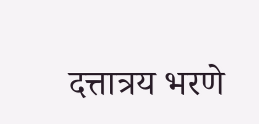दत्तात्रय भरणे